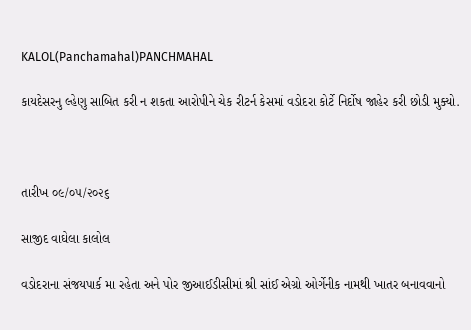KALOL(Panchamahal)PANCHMAHAL

કાયદેસરનુ લ્હેણુ સાબિત કરી ન શકતા આરોપીને ચેક રીટર્ન કેસમાં વડોદરા કોર્ટે નિર્દોષ જાહેર કરી છોડી મુક્યો.



તારીખ ૦૯/૦૫/૨૦૨૬

સાજીદ વાઘેલા કાલોલ

વડોદરાના સંજયપાર્ક મા રહેતા અને પોર જીઆઈડીસીમાં શ્રી સાંઈ એગ્રો ઓર્ગેનીક નામથી ખાતર બનાવવાનો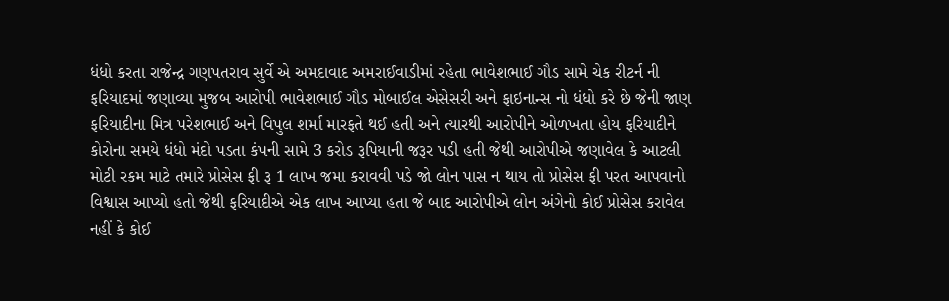ધંધો કરતા રાજેન્દ્ર ગણપતરાવ સુર્વે એ અમદાવાદ અમરાઈવાડીમાં રહેતા ભાવેશભાઈ ગૌડ સામે ચેક રીટર્ન ની ફરિયાદમાં જણાવ્યા મુજબ આરોપી ભાવેશભાઈ ગૌડ મોબાઈલ એસેસરી અને ફાઇનાન્સ નો ધંધો કરે છે જેની જાણ ફરિયાદીના મિત્ર પરેશભાઈ અને વિપુલ શર્મા મારફતે થઈ હતી અને ત્યારથી આરોપીને ઓળખતા હોય ફરિયાદીને કોરોના સમયે ધંધો મંદો પડતા કંપની સામે 3 કરોડ રૂપિયાની જરૂર પડી હતી જેથી આરોપીએ જણાવેલ કે આટલી મોટી રકમ માટે તમારે પ્રોસેસ ફી રૂ 1 લાખ જમા કરાવવી પડે જો લોન પાસ ન થાય તો પ્રોસેસ ફી પરત આપવાનો વિશ્વાસ આપ્યો હતો જેથી ફરિયાદીએ એક લાખ આપ્યા હતા જે બાદ આરોપીએ લોન અંગેનો કોઈ પ્રોસેસ કરાવેલ નહીં કે કોઈ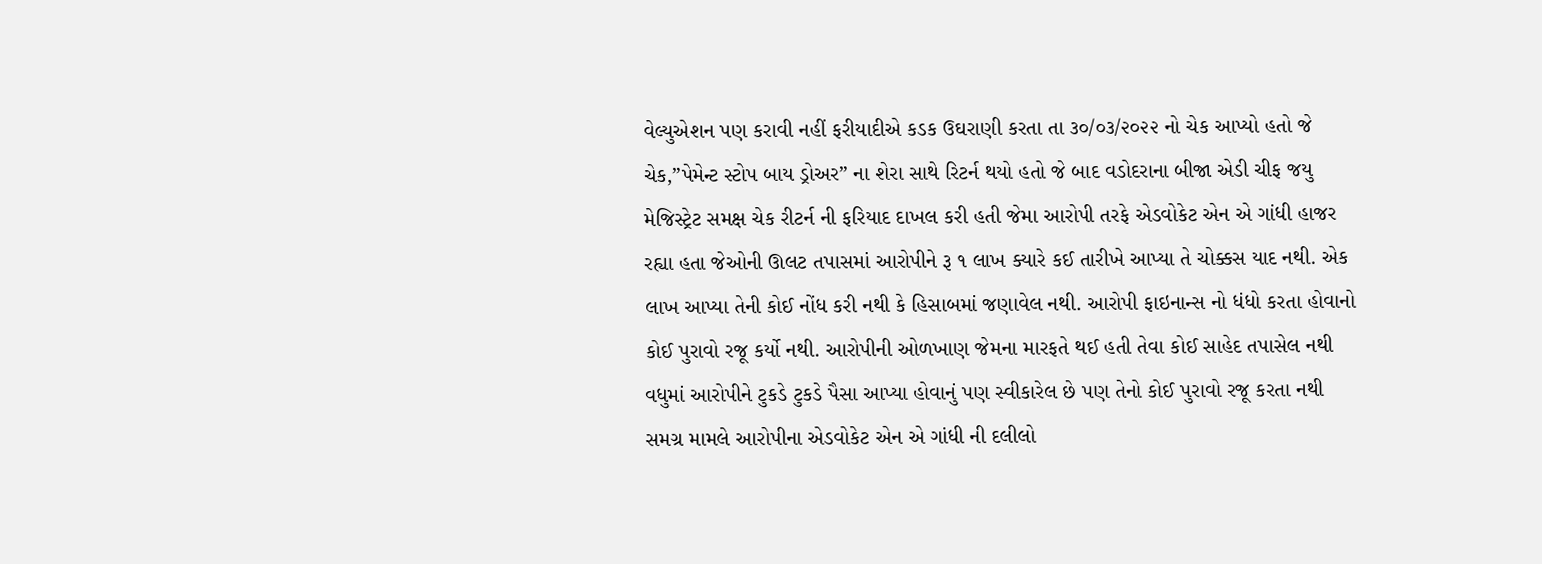વેલ્યુએશન પણ કરાવી નહીં ફરીયાદીએ કડક ઉઘરાણી કરતા તા ૩૦/૦૩/૨૦૨૨ નો ચેક આપ્યો હતો જે ચેક,”પેમેન્ટ સ્ટોપ બાય ડ્રોઅર” ના શેરા સાથે રિટર્ન થયો હતો જે બાદ વડોદરાના બીજા એડી ચીફ જયુ મેજિસ્ટ્રેટ સમક્ષ ચેક રીટર્ન ની ફરિયાદ દાખલ કરી હતી જેમા આરોપી તરફે એડવોકેટ એન એ ગાંધી હાજર રહ્યા હતા જેઓની ઊલટ તપાસમાં આરોપીને રૂ ૧ લાખ ક્યારે કઈ તારીખે આપ્યા તે ચોક્કસ યાદ નથી. એક લાખ આપ્યા તેની કોઈ નોંધ કરી નથી કે હિસાબમાં જણાવેલ નથી. આરોપી ફાઇનાન્સ નો ધંધો કરતા હોવાનો કોઈ પુરાવો રજૂ કર્યો નથી. આરોપીની ઓળખાણ જેમના મારફતે થઈ હતી તેવા કોઈ સાહેદ તપાસેલ નથી વધુમાં આરોપીને ટુકડે ટુકડે પૈસા આપ્યા હોવાનું પણ સ્વીકારેલ છે પણ તેનો કોઈ પુરાવો રજૂ કરતા નથી સમગ્ર મામલે આરોપીના એડવોકેટ એન એ ગાંધી ની દલીલો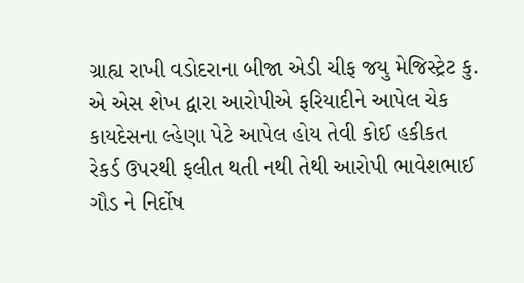ગ્રાહ્ય રાખી વડોદરાના બીજા એડી ચીફ જયુ મેજિસ્ટ્રેટ કુ. એ એસ શેખ દ્વારા આરોપીએ ફરિયાદીને આપેલ ચેક કાયદેસના લ્હેણા પેટે આપેલ હોય તેવી કોઈ હકીકત રેકર્ડ ઉપરથી ફલીત થતી નથી તેથી આરોપી ભાવેશભાઈ ગૌડ ને નિર્દોષ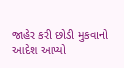જાહેર કરી છોડી મુકવાનો આદેશ આપ્યો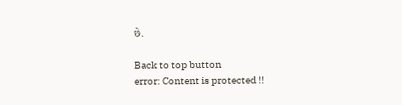છે.

Back to top button
error: Content is protected !!